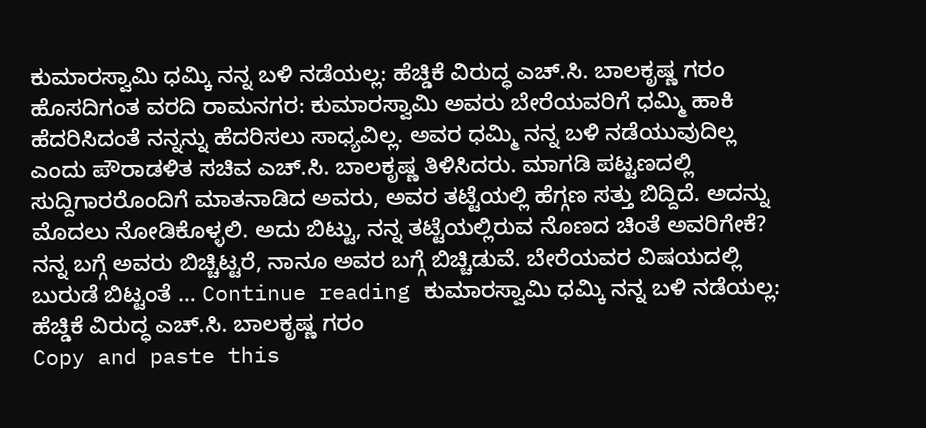ಕುಮಾರಸ್ವಾಮಿ ಧಮ್ಕಿ ನನ್ನ ಬಳಿ ನಡೆಯಲ್ಲ: ಹೆಚ್ಡಿಕೆ ವಿರುದ್ಧ ಎಚ್.ಸಿ. ಬಾಲಕೃಷ್ಣ ಗರಂ
ಹೊಸದಿಗಂತ ವರದಿ ರಾಮನಗರ: ಕುಮಾರಸ್ವಾಮಿ ಅವರು ಬೇರೆಯವರಿಗೆ ಧಮ್ಮಿ ಹಾಕಿ ಹೆದರಿಸಿದಂತೆ ನನ್ನನ್ನು ಹೆದರಿಸಲು ಸಾಧ್ಯವಿಲ್ಲ. ಅವರ ಧಮ್ಮಿ ನನ್ನ ಬಳಿ ನಡೆಯುವುದಿಲ್ಲ ಎಂದು ಪೌರಾಡಳಿತ ಸಚಿವ ಎಚ್.ಸಿ. ಬಾಲಕೃಷ್ಣ ತಿಳಿಸಿದರು. ಮಾಗಡಿ ಪಟ್ಟಣದಲ್ಲಿ ಸುದ್ದಿಗಾರರೊಂದಿಗೆ ಮಾತನಾಡಿದ ಅವರು, ಅವರ ತಟ್ಟೆಯಲ್ಲಿ ಹೆಗ್ಗಣ ಸತ್ತು ಬಿದ್ದಿದೆ. ಅದನ್ನು ಮೊದಲು ನೋಡಿಕೊಳ್ಳಲಿ. ಅದು ಬಿಟ್ಟು, ನನ್ನ ತಟ್ಟೆಯಲ್ಲಿರುವ ನೊಣದ ಚಿಂತೆ ಅವರಿಗೇಕೆ? ನನ್ನ ಬಗ್ಗೆ ಅವರು ಬಿಚ್ಚಿಟ್ಟರೆ, ನಾನೂ ಅವರ ಬಗ್ಗೆ ಬಿಚ್ಚಿಡುವೆ. ಬೇರೆಯವರ ವಿಷಯದಲ್ಲಿ ಬುರುಡೆ ಬಿಟ್ಟಂತೆ … Continue reading ಕುಮಾರಸ್ವಾಮಿ ಧಮ್ಕಿ ನನ್ನ ಬಳಿ ನಡೆಯಲ್ಲ: ಹೆಚ್ಡಿಕೆ ವಿರುದ್ಧ ಎಚ್.ಸಿ. ಬಾಲಕೃಷ್ಣ ಗರಂ
Copy and paste this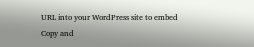URL into your WordPress site to embed
Copy and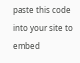paste this code into your site to embed